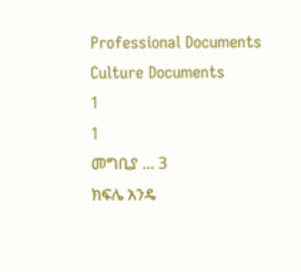Professional Documents
Culture Documents
1
1
መግቢያ ... 3
ክፍሌ አንዴ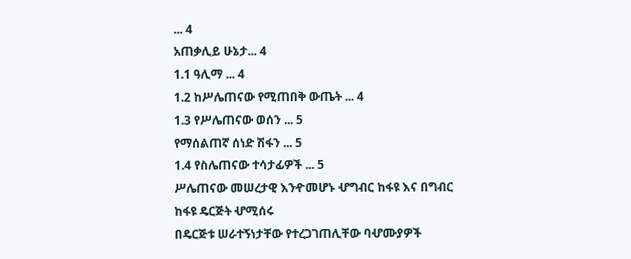... 4
አጠቃሊይ ሁኔታ... 4
1.1 ዓሊማ ... 4
1.2 ከሥሌጠናው የሚጠበቅ ውጤት ... 4
1.3 የሥሌጠናው ወሰን ... 5
የማሰልጠኛ ሰነድ ሽፋን ... 5
1.4 የስሌጠናው ተሳታፊዎች ... 5
ሥሌጠናው መሠረታዊ እንዯመሆኑ ሇግብር ከፋዩ እና በግብር ከፋዩ ዴርጅት ሇሚሰሩ
በዴርጅቱ ሠራተኝነታቸው የተረጋገጠሊቸው ባሇሙያዎች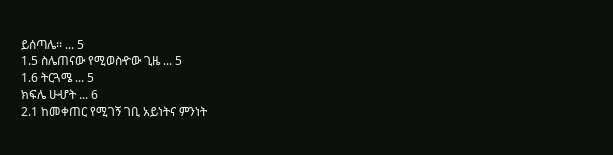ይሰጣሌ፡፡ ... 5
1.5 ስሌጠናው የሚወስዯው ጊዜ ... 5
1.6 ትርጓሜ ... 5
ክፍሌ ሁሇት ... 6
2.1 ከመቀጠር የሚገኝ ገቢ አይነትና ምንነት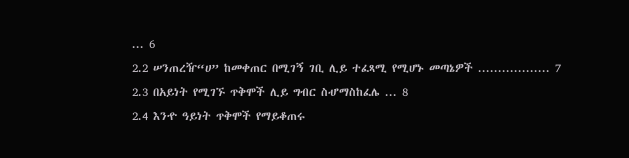... 6
2.2 ሠንጠረዥ“ሀ” ከመቀጠር በሚገኝ ገቢ ሊይ ተፈጻሚ የሚሆኑ መጣኔዎች .................. 7
2.3 በአይነት የሚገኙ ጥቅሞች ሊይ ግብር ስሇማስከፈሌ ... 8
2.4 እንዯ ዓይነት ጥቅሞች የማይቆጠሩ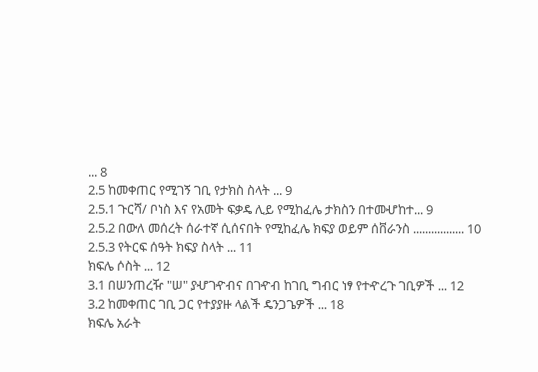... 8
2.5 ከመቀጠር የሚገኝ ገቢ የታክስ ስላት ... 9
2.5.1 ጉርሻ/ ቦነስ እና የአመት ፍቃዴ ሊይ የሚከፈሌ ታክስን በተመሇከተ... 9
2.5.2 በውለ መሰረት ሰራተኛ ሲሰናበት የሚከፈሌ ክፍያ ወይም ሰቨራንስ ................. 10
2.5.3 የትርፍ ሰዓት ክፍያ ስላት ... 11
ክፍሌ ሶስት ... 12
3.1 በሠንጠረዥ "ሠ" ያሇገዯብና በገዯብ ከገቢ ግብር ነፃ የተዯረጉ ገቢዎች ... 12
3.2 ከመቀጠር ገቢ ጋር የተያያዙ ላልች ዴንጋጌዎች ... 18
ክፍሌ አራት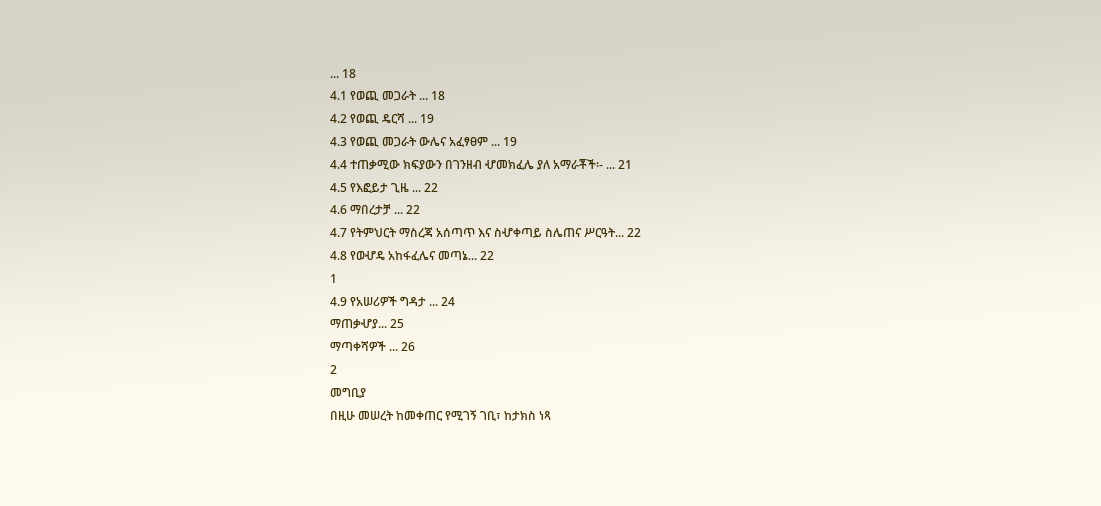... 18
4.1 የወጪ መጋራት ... 18
4.2 የወጪ ዴርሻ ... 19
4.3 የወጪ መጋራት ውሌና አፈፃፀም ... 19
4.4 ተጠቃሚው ክፍያውን በገንዘብ ሇመክፈሌ ያለ አማራቾች፡- ... 21
4.5 የእፎይታ ጊዜ ... 22
4.6 ማበረታቻ ... 22
4.7 የትምህርት ማስረጃ አሰጣጥ እና ስሇቀጣይ ስሌጠና ሥርዓት... 22
4.8 የወሇዴ አከፋፈሌና መጣኔ... 22
1
4.9 የአሠሪዎች ግዳታ ... 24
ማጠቃሇያ... 25
ማጣቀሻዎች ... 26
2
መግቢያ
በዚሁ መሠረት ከመቀጠር የሚገኝ ገቢ፣ ከታክስ ነጻ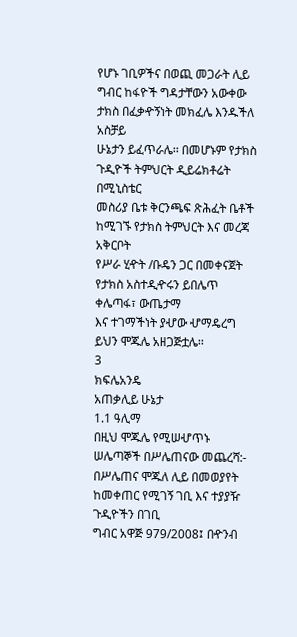የሆኑ ገቢዎችና በወጪ መጋራት ሊይ
ግብር ከፋዮች ግዳታቸውን አውቀው ታክስ በፈቃዯኝነት መክፈሌ እንዱችለ አስቻይ
ሁኔታን ይፈጥራሌ፡፡ በመሆኑም የታክስ ጉዲዮች ትምህርት ዲይሬክቶሬት በሚኒስቴር
መስሪያ ቤቱ ቅርንጫፍ ጽሕፈት ቤቶች ከሚገኙ የታክስ ትምህርት እና መረጃ አቅርቦት
የሥራ ሂዯት /ቡዴን ጋር በመቀናጀት የታክስ አስተዲዯሩን ይበሌጥ ቀሌጣፋ፣ ውጤታማ
እና ተገማችነት ያሇው ሇማዴረግ ይህን ሞጁሌ አዘጋጅቷሌ፡፡
3
ክፍሌአንዴ
አጠቃሊይ ሁኔታ
1.1 ዓሊማ
በዚህ ሞጁሌ የሚሠሇጥኑ ሠሌጣኞች በሥሌጠናው መጨረሻ:-
በሥሌጠና ሞጁለ ሊይ በመወያየት ከመቀጠር የሚገኝ ገቢ እና ተያያዥ ጉዲዮችን በገቢ
ግብር አዋጅ 979/2008፤ በዯንብ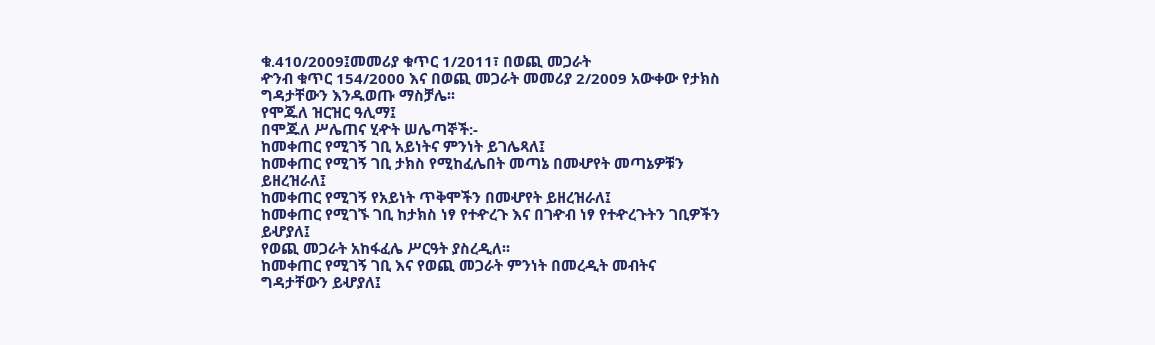ቁ.410/2009፤መመሪያ ቁጥር 1/2011፣ በወጪ መጋራት
ዯንብ ቁጥር 154/2000 እና በወጪ መጋራት መመሪያ 2/2009 አውቀው የታክስ
ግዳታቸውን እንዱወጡ ማስቻሌ፡፡
የሞጁለ ዝርዝር ዓሊማ፤
በሞጁለ ሥሌጠና ሂዯት ሠሌጣኞች:-
ከመቀጠር የሚገኝ ገቢ አይነትና ምንነት ይገሌጻለ፤
ከመቀጠር የሚገኝ ገቢ ታክስ የሚከፈሌበት መጣኔ በመሇየት መጣኔዎቹን
ይዘረዝራለ፤
ከመቀጠር የሚገኝ የአይነት ጥቅሞችን በመሇየት ይዘረዝራለ፤
ከመቀጠር የሚገኙ ገቢ ከታክስ ነፃ የተዯረጉ እና በገዯብ ነፃ የተዯረጉትን ገቢዎችን
ይሇያለ፤
የወጪ መጋራት አከፋፈሌ ሥርዓት ያስረዲለ፡፡
ከመቀጠር የሚገኝ ገቢ እና የወጪ መጋራት ምንነት በመረዲት መብትና
ግዳታቸውን ይሇያለ፤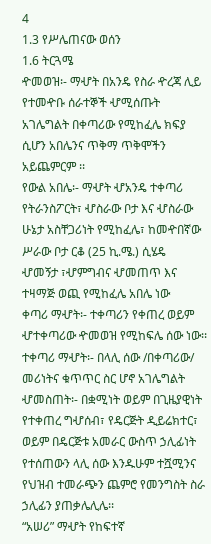4
1.3 የሥሌጠናው ወሰን
1.6 ትርጓሜ
ዯመወዝ፡- ማሇት በአንዴ የስራ ዯረጃ ሊይ የተመዯቡ ሰራተኞች ሇሚሰጡት
አገሌግልት በቀጣሪው የሚከፈሌ ክፍያ ሲሆን አበሌንና ጥቅማ ጥቅሞችን
አይጨምርም ፡፡
የውል አበሌ፡- ማሇት ሇአንዴ ተቀጣሪ የትራንስፖርት፣ ሇስራው ቦታ እና ሇስራው
ሁኔታ አስቸጋሪነት የሚከፈሌ፣ ከመዯበኛው ሥራው ቦታ ርቆ (25 ኪ.ሜ.) ሲሄዴ
ሇመኝታ ፣ሇምግብና ሇመጠጥ እና ተዛማጅ ወጪ የሚከፈሌ አበሌ ነው
ቀጣሪ ማሇት፡- ተቀጣሪን የቀጠረ ወይም ሇተቀጣሪው ዯመወዝ የሚከፍሌ ሰው ነው፡፡
ተቀጣሪ ማሇት፡- በላሊ ሰው /በቀጣሪው/ መሪነትና ቁጥጥር ስር ሆኖ አገሌግልት
ሇመስጠት፡- በቋሚነት ወይም በጊዜያዊነት የተቀጠረ ግሇሰብ፣ የዴርጅት ዲይሬክተር፣
ወይም በዴርጅቱ አመራር ውስጥ ኃሊፊነት የተሰጠውን ላሊ ሰው እንዱሁም ተሿሚንና
የህዝብ ተመራጭን ጨምሮ የመንግስት ስራ ኃሊፊን ያጠቃሌሊሌ፡፡
“አሠሪ” ማሇት የከፍተኛ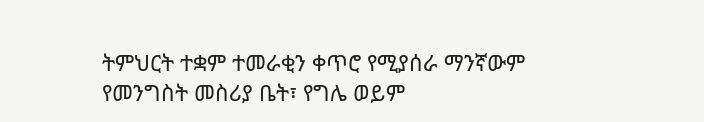ትምህርት ተቋም ተመራቂን ቀጥሮ የሚያሰራ ማንኛውም
የመንግስት መስሪያ ቤት፣ የግሌ ወይም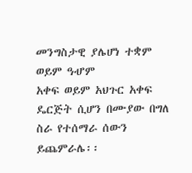መንግስታዊ ያሌሆነ ተቋም ወይም ዓሇም
አቀፍ ወይም አህጉር አቀፍ ዴርጅት ሲሆን በሙያው በግለ ስራ የተሰማራ ሰውን
ይጨምራሌ፡፡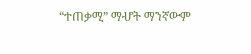“ተጠቃሚ” ማሇት ማንኛውም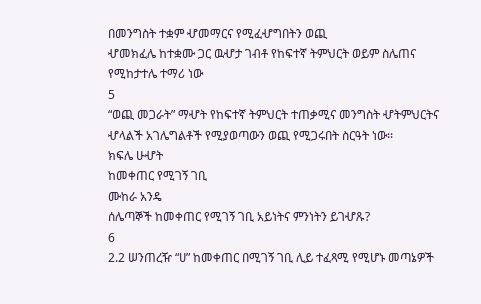በመንግስት ተቋም ሇመማርና የሚፈሇግበትን ወጪ
ሇመክፈሌ ከተቋሙ ጋር ዉሇታ ገብቶ የከፍተኛ ትምህርት ወይም ስሌጠና
የሚከታተሌ ተማሪ ነው
5
“ወጪ መጋራት” ማሇት የከፍተኛ ትምህርት ተጠቃሚና መንግስት ሇትምህርትና
ሇላልች አገሌግልቶች የሚያወጣውን ወጪ የሚጋሩበት ስርዓት ነው፡፡
ክፍሌ ሁሇት
ከመቀጠር የሚገኝ ገቢ
ሙከራ አንዴ
ሰሌጣኞች ከመቀጠር የሚገኝ ገቢ አይነትና ምንነትን ይገሇጹ?
6
2.2 ሠንጠረዥ “ሀ” ከመቀጠር በሚገኝ ገቢ ሊይ ተፈጻሚ የሚሆኑ መጣኔዎች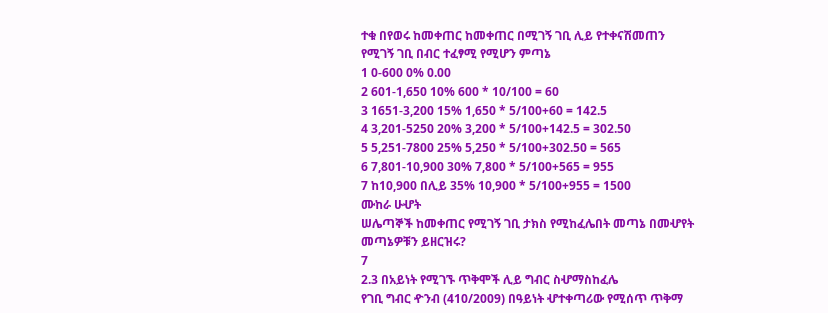ተቁ በየወሩ ከመቀጠር ከመቀጠር በሚገኝ ገቢ ሊይ የተቀናሽመጠን
የሚገኝ ገቢ በብር ተፈፃሚ የሚሆን ምጣኔ
1 0-600 0% 0.00
2 601-1,650 10% 600 * 10/100 = 60
3 1651-3,200 15% 1,650 * 5/100+60 = 142.5
4 3,201-5250 20% 3,200 * 5/100+142.5 = 302.50
5 5,251-7800 25% 5,250 * 5/100+302.50 = 565
6 7,801-10,900 30% 7,800 * 5/100+565 = 955
7 ከ10,900 በሊይ 35% 10,900 * 5/100+955 = 1500
ሙከራ ሁሇት
ሠሌጣኞች ከመቀጠር የሚገኝ ገቢ ታክስ የሚከፈሌበት መጣኔ በመሇየት
መጣኔዎቹን ይዘርዝሩ?
7
2.3 በአይነት የሚገኙ ጥቅሞች ሊይ ግብር ስሇማስከፈሌ
የገቢ ግብር ዯንብ (410/2009) በዓይነት ሇተቀጣሪው የሚሰጥ ጥቅማ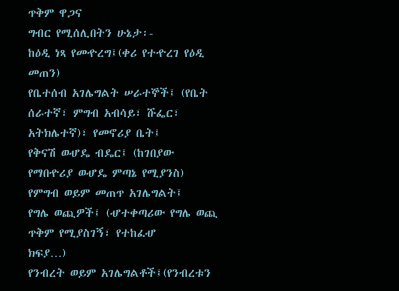ጥቅም ዋጋና
ግብር የሚሰሊበትን ሁኔታ፡-
ከዕዲ ነጻ የመዯረግ፤(ቀሪ የተዯረገ የዕዲ መጠን)
የቤተሰብ አገሌግልት ሠራተኞች፤ (የቤት ሰራተኛ፣ ምግብ አብሳይ፣ ሹፌር፣
አትክሌተኛ)፣ የመኖሪያ ቤት፤
የቅናሽ ወሇዴ ብዴር፤ (ከገበያው የማበዯሪያ ወሇዴ ምጣኔ የሚያንስ)
የምግብ ወይም መጠጥ አገሌግልት፤
የግሌ ወጪዎች፤ (ሇተቀጣሪው የግሌ ወጪ ጥቅም የሚያስገኝ፣ የተከፈሇ
ክፍያ…)
የንብረት ወይም አገሌግልቶች፤(የንብረቱን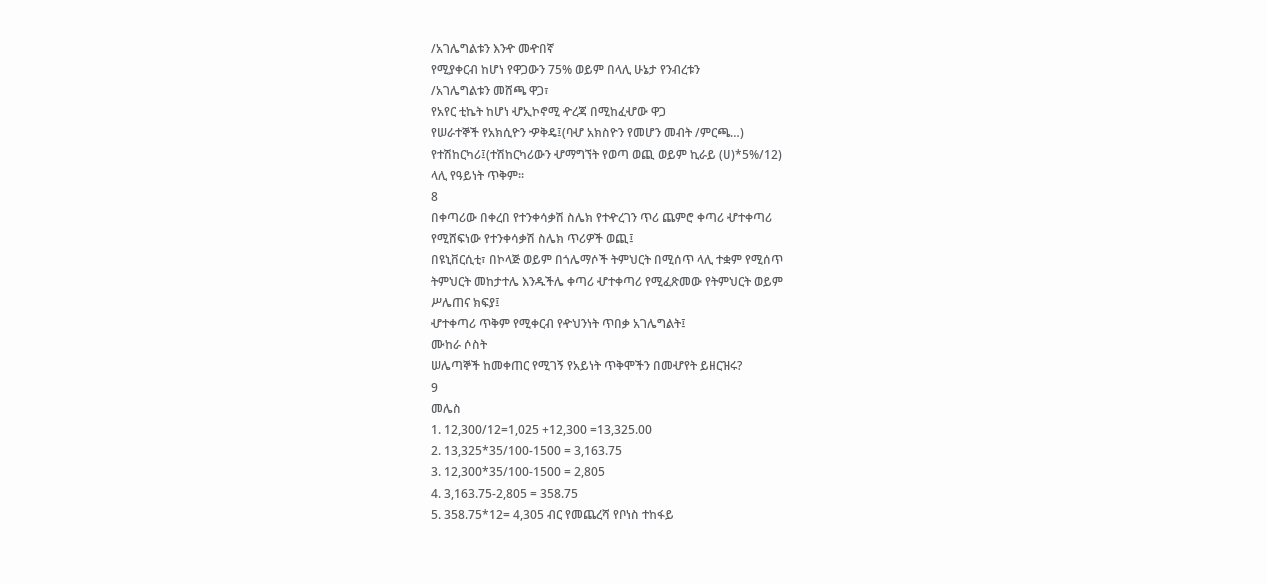/አገሌግልቱን እንዯ መዯበኛ
የሚያቀርብ ከሆነ የዋጋውን 75% ወይም በላሊ ሁኔታ የንብረቱን
/አገሌግልቱን መሸጫ ዋጋ፣
የአየር ቲኬት ከሆነ ሇኢኮኖሚ ዯረጃ በሚከፈሇው ዋጋ
የሠራተኞች የአክሲዮን ዏቅዴ፤(ባሇ አክስዮን የመሆን መብት /ምርጫ…)
የተሽከርካሪ፤(ተሽከርካሪውን ሇማግኘት የወጣ ወጪ ወይም ኪራይ (ሀ)*5%/12)
ላሊ የዓይነት ጥቅም፡፡
8
በቀጣሪው በቀረበ የተንቀሳቃሽ ስሌክ የተዯረገን ጥሪ ጨምሮ ቀጣሪ ሇተቀጣሪ
የሚሸፍነው የተንቀሳቃሽ ስሌክ ጥሪዎች ወጪ፤
በዩኒቨርሲቲ፣ በኮላጅ ወይም በጎሌማሶች ትምህርት በሚሰጥ ላሊ ተቋም የሚሰጥ
ትምህርት መከታተሌ እንዱችሌ ቀጣሪ ሇተቀጣሪ የሚፈጽመው የትምህርት ወይም
ሥሌጠና ክፍያ፤
ሇተቀጣሪ ጥቅም የሚቀርብ የዯህንነት ጥበቃ አገሌግልት፤
ሙከራ ሶስት
ሠሌጣኞች ከመቀጠር የሚገኝ የአይነት ጥቅሞችን በመሇየት ይዘርዝሩ?
9
መሌስ
1. 12,300/12=1,025 +12,300 =13,325.00
2. 13,325*35/100-1500 = 3,163.75
3. 12,300*35/100-1500 = 2,805
4. 3,163.75-2,805 = 358.75
5. 358.75*12= 4,305 ብር የመጨረሻ የቦነስ ተከፋይ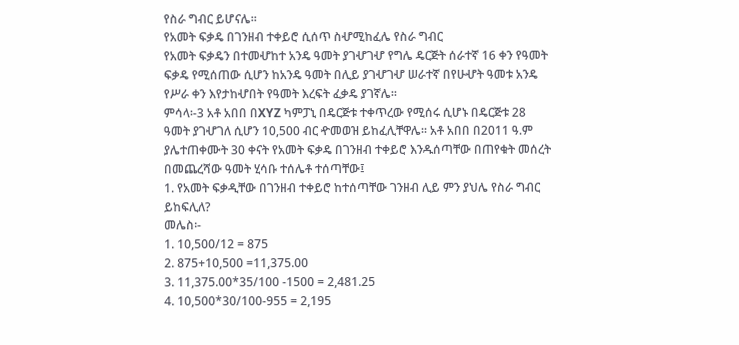የስራ ግብር ይሆናሌ፡፡
የአመት ፍቃዴ በገንዘብ ተቀይሮ ሲሰጥ ስሇሚከፈሌ የስራ ግብር
የአመት ፍቃዴን በተመሇከተ አንዴ ዓመት ያገሇገሇ የግሌ ዴርጅት ሰራተኛ 16 ቀን የዓመት
ፍቃዴ የሚሰጠው ሲሆን ከአንዴ ዓመት በሊይ ያገሇገሇ ሠራተኛ በየሁሇት ዓመቱ አንዴ
የሥራ ቀን እየታከሇበት የዓመት እረፍት ፈቃዴ ያገኛሌ፡፡
ምሳላ፡-3 አቶ አበበ በXYZ ካምፓኒ በዴርጅቱ ተቀጥረው የሚሰሩ ሲሆኑ በዴርጅቱ 28
ዓመት ያገሇገለ ሲሆን 10,500 ብር ዯመወዝ ይከፈሊቸዋሌ፡፡ አቶ አበበ በ2011 ዓ.ም
ያሌተጠቀሙት 30 ቀናት የአመት ፍቃዴ በገንዘብ ተቀይሮ እንዱሰጣቸው በጠየቁት መሰረት
በመጨረሻው ዓመት ሂሳቡ ተሰሌቶ ተሰጣቸው፤
1. የአመት ፍቃዲቸው በገንዘብ ተቀይሮ ከተሰጣቸው ገንዘብ ሊይ ምን ያህሌ የስራ ግብር
ይከፍሊለ?
መሌስ፡-
1. 10,500/12 = 875
2. 875+10,500 =11,375.00
3. 11,375.00*35/100 -1500 = 2,481.25
4. 10,500*30/100-955 = 2,195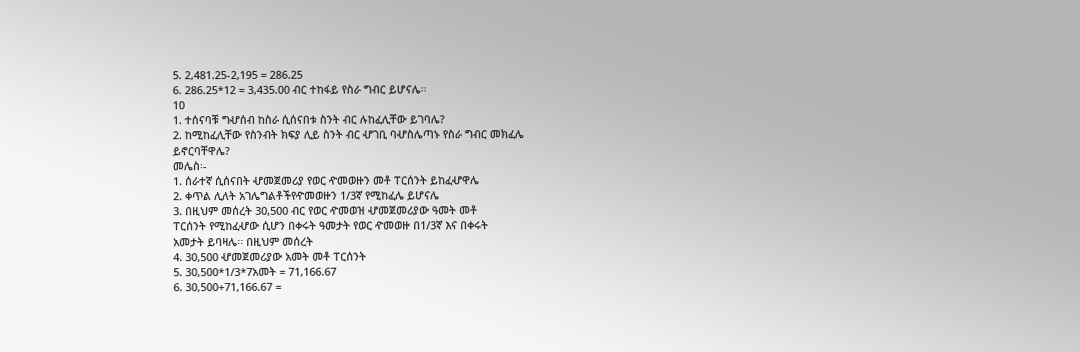5. 2,481.25-2,195 = 286.25
6. 286.25*12 = 3,435.00 ብር ተከፋይ የስራ ግብር ይሆናሌ፡፡
10
1. ተሰናባቹ ግሇሰብ ከስራ ሲሰናበቱ ስንት ብር ሉከፈሊቸው ይገባሌ?
2. ከሚከፈሊቸው የስንብት ክፍያ ሊይ ስንት ብር ሇገቢ ባሇስሌጣኑ የስራ ግብር መክፈሌ
ይኖርባቸዋሌ?
መሌስ፡-
1. ሰራተኛ ሲሰናበት ሇመጀመሪያ የወር ዯመወዙን መቶ ፐርሰንት ይከፈሇዋሌ
2. ቀጥል ሊለት አገሌግልቶችየዯመወዙን 1/3ኛ የሚከፈሌ ይሆናሌ
3. በዚህም መሰረት 30,500 ብር የወር ዯመወዝ ሇመጀመሪያው ዓመት መቶ
ፐርሰንት የሚከፈሇው ሲሆን በቀሩት ዓመታት የወር ዯመወዙ በ1/3ኛ እና በቀሩት
አመታት ይባዛሌ፡፡ በዚህም መሰረት
4. 30,500 ሇመጀመሪያው አመት መቶ ፐርሰንት
5. 30,500*1/3*7አመት = 71,166.67
6. 30,500+71,166.67 =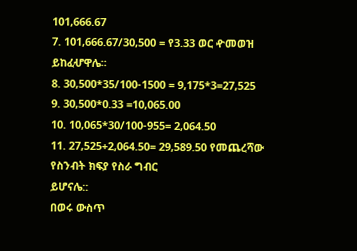101,666.67
7. 101,666.67/30,500 = የ3.33 ወር ዯመወዝ ይከፈሇዋሌ፡፡
8. 30,500*35/100-1500 = 9,175*3=27,525
9. 30,500*0.33 =10,065.00
10. 10,065*30/100-955= 2,064.50
11. 27,525+2,064.50= 29,589.50 የመጨረሻው የስንብት ክፍያ የስራ ግብር
ይሆናሌ::
በወሩ ውስጥ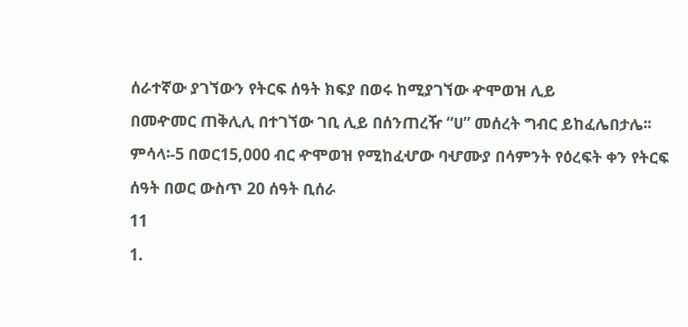ሰራተኛው ያገኘውን የትርፍ ሰዓት ክፍያ በወሩ ከሚያገኘው ዯሞወዝ ሊይ
በመዯመር ጠቅሊሊ በተገኘው ገቢ ሊይ በሰንጠረዥ “ሀ” መሰረት ግብር ይከፈሌበታሌ፡፡
ምሳላ፡-5 በወር15,000 ብር ዯሞወዝ የሚከፈሇው ባሇሙያ በሳምንት የዕረፍት ቀን የትርፍ
ሰዓት በወር ውስጥ 20 ሰዓት ቢሰራ
11
1.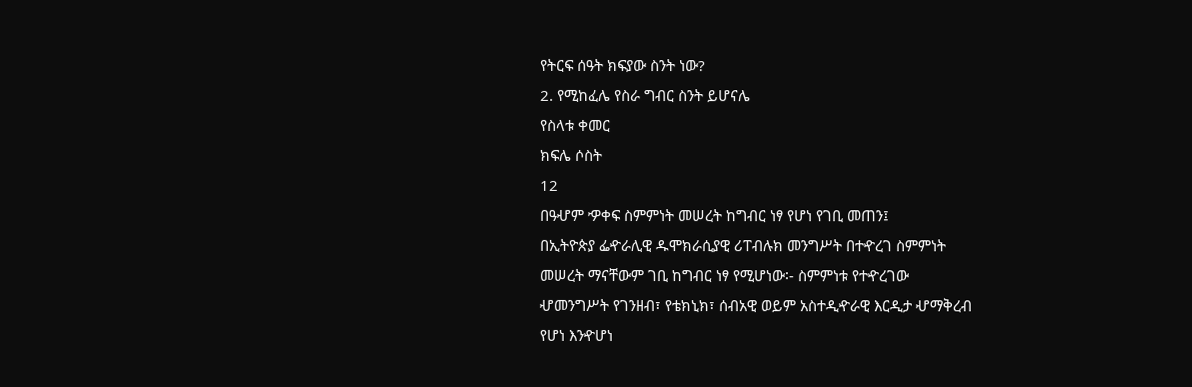የትርፍ ሰዓት ክፍያው ስንት ነው?
2. የሚከፈሌ የስራ ግብር ስንት ይሆናሌ
የስላቱ ቀመር
ክፍሌ ሶስት
12
በዓሇም ዏቀፍ ስምምነት መሠረት ከግብር ነፃ የሆነ የገቢ መጠን፤
በኢትዮጵያ ፌዯራሊዊ ዱሞክራሲያዊ ሪፐብሉክ መንግሥት በተዯረገ ስምምነት
መሠረት ማናቸውም ገቢ ከግብር ነፃ የሚሆነው፡- ስምምነቱ የተዯረገው
ሇመንግሥት የገንዘብ፣ የቴክኒክ፣ ሰብአዊ ወይም አስተዲዯራዊ እርዲታ ሇማቅረብ
የሆነ እንዯሆነ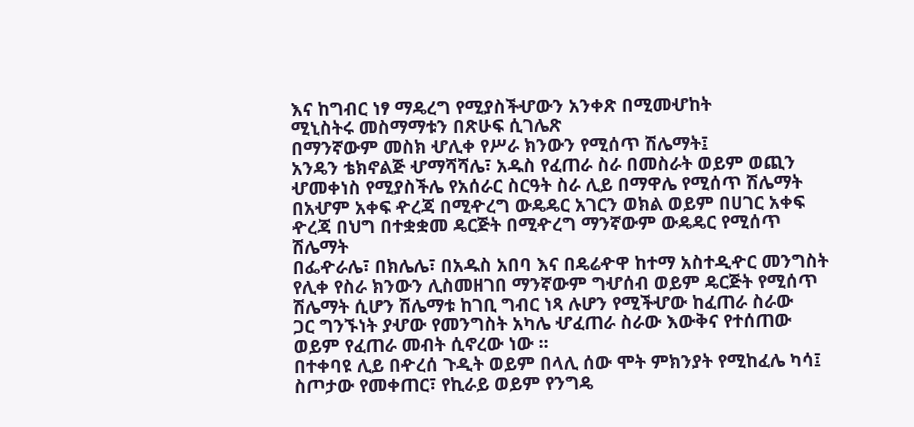እና ከግብር ነፃ ማዴረግ የሚያስችሇውን አንቀጽ በሚመሇከት
ሚኒስትሩ መስማማቱን በጽሁፍ ሲገሌጽ
በማንኛውም መስክ ሇሊቀ የሥራ ክንውን የሚሰጥ ሽሌማት፤
አንዴን ቴክኖልጅ ሇማሻሻሌ፣ አዱስ የፈጠራ ስራ በመስራት ወይም ወጪን
ሇመቀነስ የሚያስችሌ የአሰራር ስርዓት ስራ ሊይ በማዋሌ የሚሰጥ ሽሌማት
በአሇም አቀፍ ዯረጃ በሚዯረግ ውዴዴር አገርን ወክል ወይም በሀገር አቀፍ
ዯረጃ በህግ በተቋቋመ ዴርጅት በሚዯረግ ማንኛውም ውዴዴር የሚሰጥ
ሽሌማት
በፌዯራሌ፣ በክሌሌ፣ በአዱስ አበባ እና በዴሬዯዋ ከተማ አስተዲዯር መንግስት
የሊቀ የስራ ክንውን ሊስመዘገበ ማንኛውም ግሇሰብ ወይም ዴርጅት የሚሰጥ
ሽሌማት ሲሆን ሽሌማቱ ከገቢ ግብር ነጻ ሉሆን የሚችሇው ከፈጠራ ስራው
ጋር ግንኙነት ያሇው የመንግስት አካሌ ሇፈጠራ ስራው እውቅና የተሰጠው
ወይም የፈጠራ መብት ሲኖረው ነው ፡፡
በተቀባዩ ሊይ በዯረሰ ጉዲት ወይም በላሊ ሰው ሞት ምክንያት የሚከፈሌ ካሳ፤
ስጦታው የመቀጠር፣ የኪራይ ወይም የንግዴ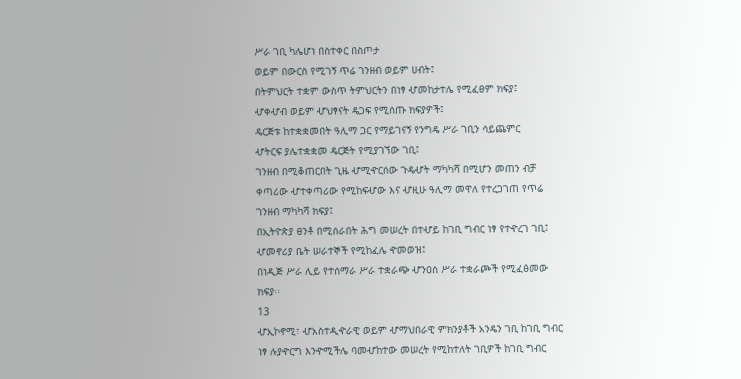ሥራ ገቢ ካሌሆነ በስተቀር በስጦታ
ወይም በውርስ የሚገኝ ጥሬ ገንዘብ ወይም ሀብት፤
በትምህርት ተቋም ውስጥ ትምህርትን በነፃ ሇመከታተሌ የሚፈፀም ክፍያ፤
ሇቀሇብ ወይም ሇህፃናት ዴጋፍ የሚሰጡ ክፍያዎች፤
ዴርጅቱ ከተቋቋመበት ዓሊማ ጋር የማይገናኝ የንግዴ ሥራ ገቢን ሳይጨምር
ሇትርፍ ያሌተቋቋመ ዴርጅት የሚያገኘው ገቢ፤
ገንዘብ በሚቆጠርበት ጊዜ ሇሚዯርሰው ጉዴሇት ማካካሻ በሚሆን መጠን ብቻ
ቀጣሪው ሇተቀጣሪው የሚከፍሇው እና ሇዚሁ ዓሊማ መዋለ የተረጋገጠ የጥሬ
ገንዘብ ማካካሻ ክፍያ፤
በኢትዮጵያ ፀንቶ በሚሰራበት ሕግ መሠረት በተሇይ ከገቢ ግብር ነፃ የተዯረገ ገቢ፤
ሇመኖሪያ ቤት ሠራተኞች የሚከፈሌ ዯመወዝ፤
በነዲጅ ሥራ ሊይ የተሰማራ ሥራ ተቋራጭ ሇንዐስ ሥራ ተቋራጮች የሚፈፅመው
ክፍያ፡፡
13
ሇኢኮኖሚ፣ ሇአስተዲዯራዊ ወይም ሇማህበራዊ ምክንያቶች አንዴን ገቢ ከገቢ ግብር
ነፃ ሉያዯርግ እንዯሚችሌ ባመሇከተው መሠረት የሚከተለት ገቢዎች ከገቢ ግብር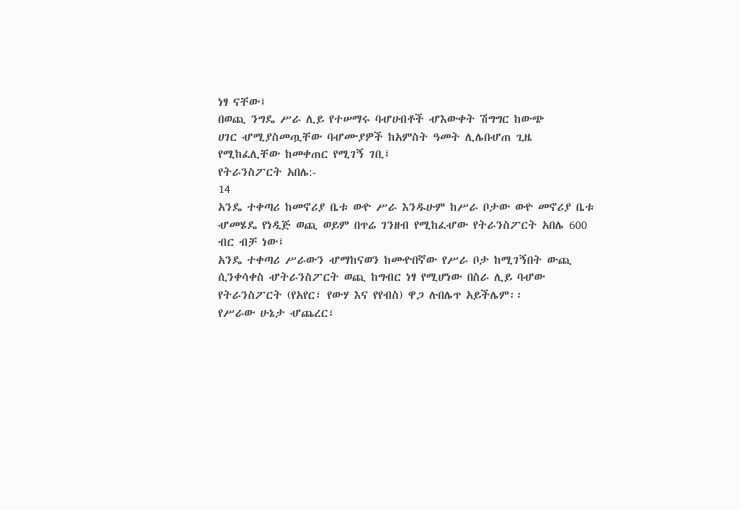ነፃ ናቸው፤
በወጪ ንግዴ ሥራ ሊይ የተሠማሩ ባሇሀብቶች ሇእውቀት ሽግግር ከውጭ
ሀገር ሇሚያስመጧቸው ባሇሙያዎች ከአምስት ዓመት ሊሌበሇጠ ጊዜ
የሚከፈሊቸው ከመቀጠር የሚገኝ ገቢ፤
የትራንስፖርት አበሌ:-
14
አንዴ ተቀጣሪ ከመኖሪያ ቤቱ ወዯ ሥራ እንዱሁም ከሥራ ቦታው ወዯ መኖሪያ ቤቱ
ሇመሄዴ የነዲጅ ወጪ ወይም በጥሬ ገንዘብ የሚከፈሇው የትራንስፖርት አበሌ 600
ብር ብቻ ነው፤
አንዴ ተቀጣሪ ሥራውን ሇማከናወን ከመዯበኛው የሥራ ቦታ ከሚገኝበት ውጪ
ሲንቀሳቀስ ሇትራንስፖርት ወጪ ከግብር ነፃ የሚሆነው በስራ ሊይ ባሇው
የትራንስፖርት (የአየር፣ የውሃ እና የየብስ) ዋጋ ሉበሌጥ አይችሌም፡፡
የሥራው ሁኔታ ሇጨረር፣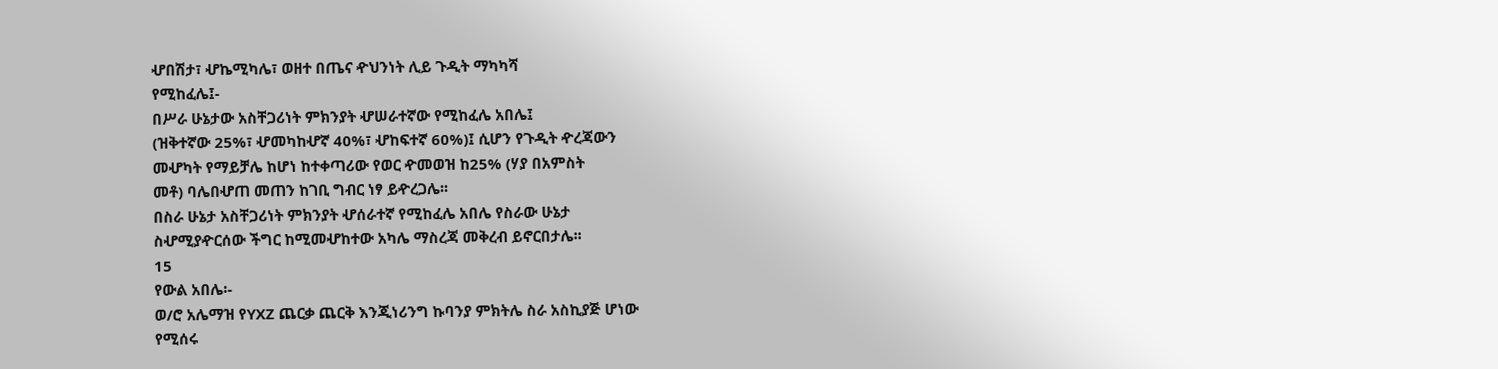ሇበሽታ፣ ሇኬሚካሌ፣ ወዘተ በጤና ዯህንነት ሊይ ጉዲት ማካካሻ
የሚከፈሌ፤-
በሥራ ሁኔታው አስቸጋሪነት ምክንያት ሇሠራተኛው የሚከፈሌ አበሌ፤
(ዝቅተኛው 25%፣ ሇመካከሇኛ 40%፣ ሇከፍተኛ 60%)፤ ሲሆን የጉዲት ዯረጃውን
መሇካት የማይቻሌ ከሆነ ከተቀጣሪው የወር ዯመወዝ ከ25% (ሃያ በአምስት
መቶ) ባሌበሇጠ መጠን ከገቢ ግብር ነፃ ይዯረጋሌ፡፡
በስራ ሁኔታ አስቸጋሪነት ምክንያት ሇሰራተኛ የሚከፈሌ አበሌ የስራው ሁኔታ
ስሇሚያዯርሰው ችግር ከሚመሇከተው አካሌ ማስረጃ መቅረብ ይኖርበታሌ፡፡
15
የውል አበሌ፡-
ወ/ሮ አሌማዝ የYXZ ጨርቃ ጨርቅ እንጂነሪንግ ኩባንያ ምክትሌ ስራ አስኪያጅ ሆነው
የሚሰሩ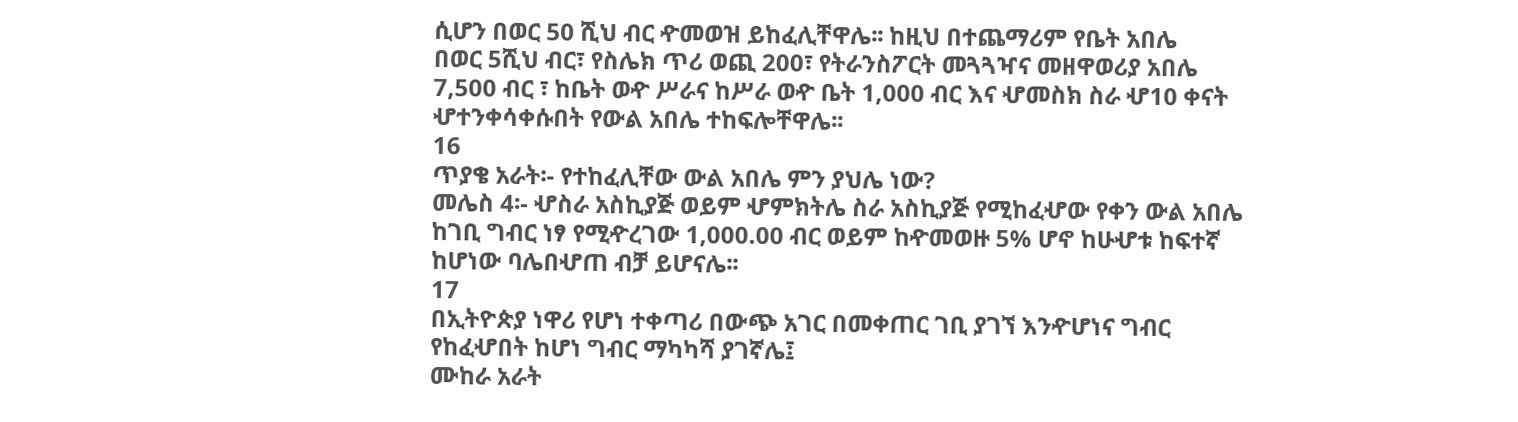ሲሆን በወር 50 ሺህ ብር ዯመወዝ ይከፈሊቸዋሌ፡፡ ከዚህ በተጨማሪም የቤት አበሌ
በወር 5ሺህ ብር፣ የስሌክ ጥሪ ወጪ 200፣ የትራንስፖርት መጓጓዣና መዘዋወሪያ አበሌ
7,500 ብር ፣ ከቤት ወዯ ሥራና ከሥራ ወዯ ቤት 1,000 ብር እና ሇመስክ ስራ ሇ10 ቀናት
ሇተንቀሳቀሱበት የውል አበሌ ተከፍሎቸዋሌ፡፡
16
ጥያቄ አራት፡- የተከፈሊቸው ውል አበሌ ምን ያህሌ ነው?
መሌስ 4፡- ሇስራ አስኪያጅ ወይም ሇምክትሌ ስራ አስኪያጅ የሚከፈሇው የቀን ውል አበሌ
ከገቢ ግብር ነፃ የሚዯረገው 1,000.00 ብር ወይም ከዯመወዙ 5% ሆኖ ከሁሇቱ ከፍተኛ
ከሆነው ባሌበሇጠ ብቻ ይሆናሌ፡፡
17
በኢትዮጵያ ነዋሪ የሆነ ተቀጣሪ በውጭ አገር በመቀጠር ገቢ ያገኘ እንዯሆነና ግብር
የከፈሇበት ከሆነ ግብር ማካካሻ ያገኛሌ፤
ሙከራ አራት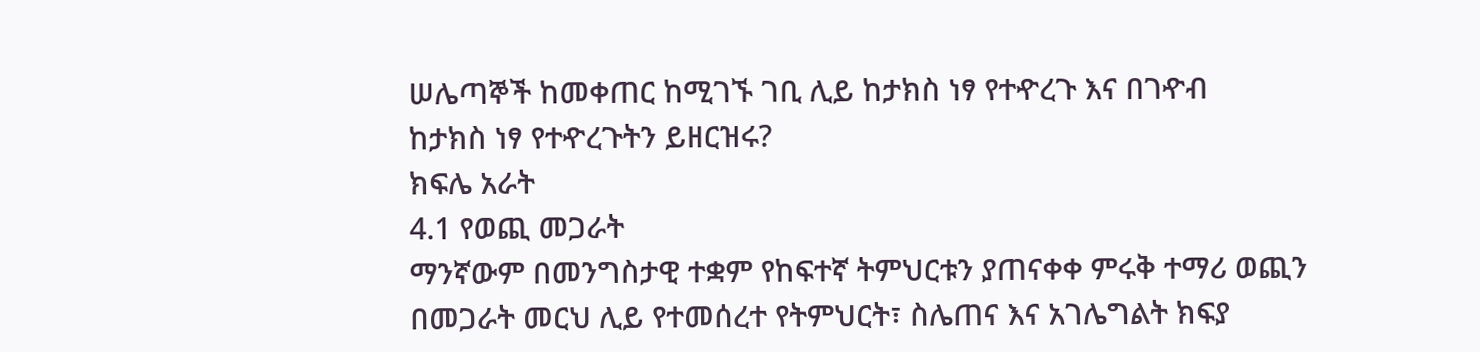ሠሌጣኞች ከመቀጠር ከሚገኙ ገቢ ሊይ ከታክስ ነፃ የተዯረጉ እና በገዯብ
ከታክስ ነፃ የተዯረጉትን ይዘርዝሩ?
ክፍሌ አራት
4.1 የወጪ መጋራት
ማንኛውም በመንግስታዊ ተቋም የከፍተኛ ትምህርቱን ያጠናቀቀ ምሩቅ ተማሪ ወጪን
በመጋራት መርህ ሊይ የተመሰረተ የትምህርት፣ ስሌጠና እና አገሌግልት ክፍያ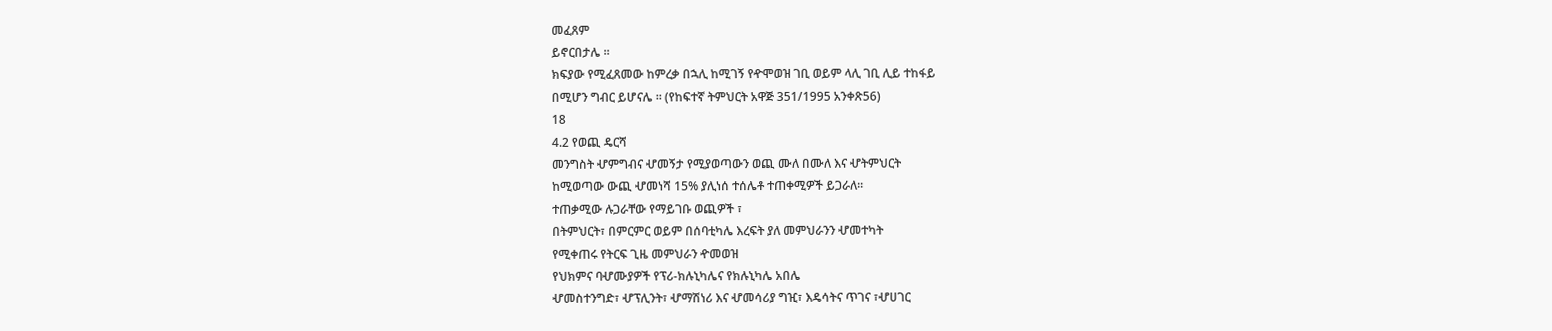መፈጸም
ይኖርበታሌ ፡፡
ክፍያው የሚፈጸመው ከምረቃ በኋሊ ከሚገኝ የዯሞወዝ ገቢ ወይም ላሊ ገቢ ሊይ ተከፋይ
በሚሆን ግብር ይሆናሌ ፡፡ (የከፍተኛ ትምህርት አዋጅ 351/1995 አንቀጽ56)
18
4.2 የወጪ ዴርሻ
መንግስት ሇምግብና ሇመኝታ የሚያወጣውን ወጪ ሙለ በሙለ እና ሇትምህርት
ከሚወጣው ውጪ ሇመነሻ 15% ያሊነሰ ተሰሌቶ ተጠቀሚዎች ይጋራለ፡፡
ተጠቃሚው ሉጋራቸው የማይገቡ ወጪዎች ፣
በትምህርት፣ በምርምር ወይም በሰባቲካሌ እረፍት ያለ መምህራንን ሇመተካት
የሚቀጠሩ የትርፍ ጊዜ መምህራን ዯመወዝ
የህክምና ባሇሙያዎች የፕሪ-ክሉኒካሌና የክሉኒካሌ አበሌ
ሇመስተንግድ፣ ሇፕሊንት፣ ሇማሽነሪ እና ሇመሳሪያ ግዢ፣ እዴሳትና ጥገና ፣ሇሀገር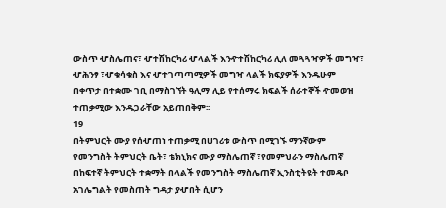ውስጥ ሇስሌጠና፣ ሇተሽከርካሪ ሇላልች እንዯተሽከርካሪ ሊለ መጓጓዣዎች መግዣ፣
ሇሕንፃ ፣ሇቁሳቁስ እና ሇተገጣጣሚዎች መግዣ ላልች ክፍያዎች እንዱሁም
በቀጥታ በተቋሙ ገቢ በማስገኘት ዓሊማ ሊይ የተሰማሩ ክፍልች ሰራተኞች ዯመወዝ
ተጠቃሚው እንዱጋራቸው አይጠበቅም፡፡
19
በትምህርት ሙያ የሰሇጠነ ተጠቃሚ በሀገሪቱ ውስጥ በሚገኙ ማንኛውም
የመንግስት ትምህርት ቤት፣ ቴክኒክና ሙያ ማስሌጠኛ ፣የመምህራን ማስሌጠኛ
በከፍተኛ ትምህርት ተቋማት በላልች የመንግስት ማስሌጠኛ ኢንስቲትዩት ተመዴቦ
አገሌግልት የመስጠት ግዳታ ያሇበት ሲሆን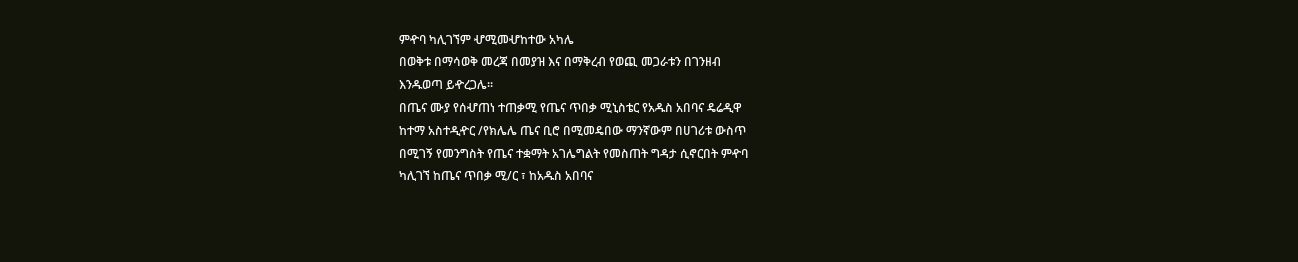ምዯባ ካሊገኘም ሇሚመሇከተው አካሌ
በወቅቱ በማሳወቅ መረጃ በመያዝ እና በማቅረብ የወጪ መጋራቱን በገንዘብ
እንዱወጣ ይዯረጋሌ፡፡
በጤና ሙያ የሰሇጠነ ተጠቃሚ የጤና ጥበቃ ሚኒስቴር የአዱስ አበባና ዴሬዲዋ
ከተማ አስተዲዯር /የክሌሌ ጤና ቢሮ በሚመዴበው ማንኛውም በሀገሪቱ ውስጥ
በሚገኝ የመንግስት የጤና ተቋማት አገሌግልት የመስጠት ግዳታ ሲኖርበት ምዯባ
ካሊገኘ ከጤና ጥበቃ ሚ/ር ፣ ከአዱስ አበባና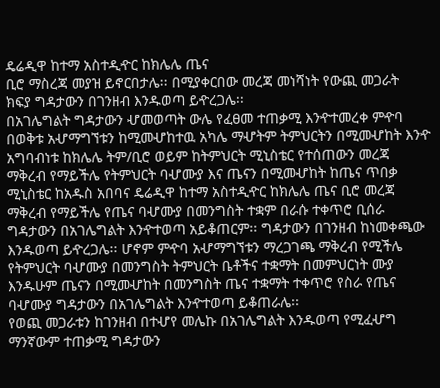ዴሬዲዋ ከተማ አስተዲዯር ከክሌሌ ጤና
ቢሮ ማስረጃ መያዝ ይኖርበታሌ፡፡ በሚያቀርበው መረጃ መነሻነት የውጪ መጋራት
ክፍያ ግዳታውን በገንዘብ እንዱወጣ ይዯረጋሌ፡፡
በአገሌግልት ግዳታውን ሇመወጣት ውሌ የፈፀመ ተጠቃሚ እንዯተመረቀ ምዯባ
በወቅቱ አሇማግኘቱን ከሚመሇከተዉ አካሌ ማሇትም ትምህርትን በሚመሇከት እንዯ
አግባብነቱ ከክሌሌ ትም/ቢሮ ወይም ከትምህርት ሚኒስቴር የተሰጠውን መረጃ
ማቅረብ የማይችሌ የትምህርት ባሇሙያ እና ጤናን በሚመሇከት ከጤና ጥበቃ
ሚኒስቴር ከአዱስ አበባና ዴሬዲዋ ከተማ አስተዲዯር ከክሌሌ ጤና ቢሮ መረጃ
ማቅረብ የማይችሌ የጤና ባሇሙያ በመንግስት ተቋም በራሱ ተቀጥሮ ቢሰራ
ግዳታውን በአገሌግልት እንዯተወጣ አይቆጠርም፡፡ ግዳታውን በገንዘብ ከነመቀጫው
እንዱወጣ ይዯረጋሌ፡፡ ሆኖም ምዯባ አሇማግኘቱን ማረጋገጫ ማቅረብ የሚችሌ
የትምህርት ባሇሙያ በመንግስት ትምህርት ቤቶችና ተቋማት በመምህርነት ሙያ
እንዱሁም ጤናን በሚመሇከት በመንግስት ጤና ተቋማት ተቀጥሮ የስራ የጤና
ባሇሙያ ግዳታውን በአገሌግልት እንዯተወጣ ይቆጠራሌ፡፡
የወጪ መጋራቱን ከገንዘብ በተሇየ መሌኩ በአገሌግልት እንዱወጣ የሚፈሇግ
ማንኛውም ተጠቃሚ ግዳታውን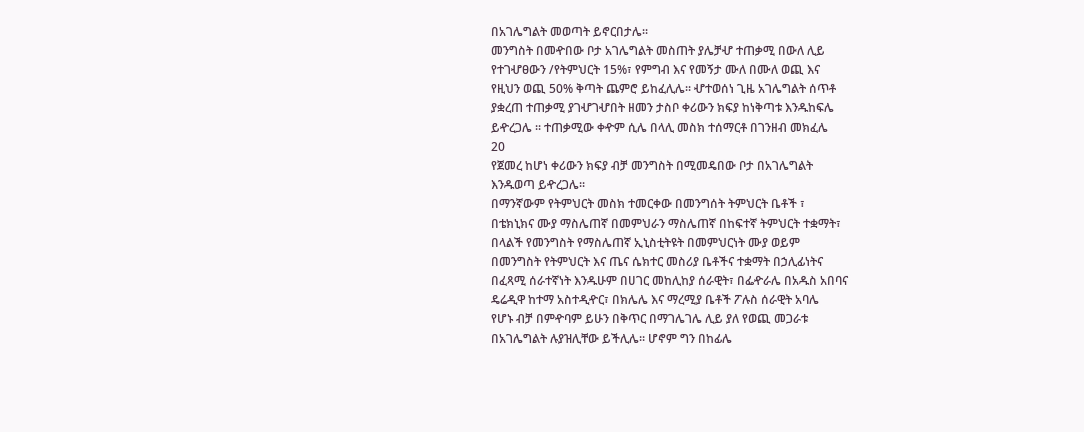በአገሌግልት መወጣት ይኖርበታሌ፡፡
መንግስት በመዯበው ቦታ አገሌግልት መስጠት ያሌቻሇ ተጠቃሚ በውለ ሊይ
የተገሇፀውን /የትምህርት 15%፣ የምግብ እና የመኝታ ሙለ በሙለ ወጪ እና
የዚህን ወጪ 50% ቅጣት ጨምሮ ይከፈሊሌ፡፡ ሇተወሰነ ጊዜ አገሌግልት ሰጥቶ
ያቋረጠ ተጠቃሚ ያገሇገሇበት ዘመን ታስቦ ቀሪውን ክፍያ ከነቅጣቱ እንዱከፍሌ
ይዯረጋሌ ፡፡ ተጠቃሚው ቀዯም ሲሌ በላሊ መስክ ተሰማርቶ በገንዘብ መክፈሌ
20
የጀመረ ከሆነ ቀሪውን ክፍያ ብቻ መንግስት በሚመዴበው ቦታ በአገሌግልት
እንዱወጣ ይዯረጋሌ፡፡
በማንኛውም የትምህርት መስክ ተመርቀው በመንግሰት ትምህርት ቤቶች ፣
በቴክኒክና ሙያ ማስሌጠኛ በመምህራን ማስሌጠኛ በከፍተኛ ትምህርት ተቋማት፣
በላልች የመንግስት የማስሌጠኛ ኢኒስቲትዩት በመምህርነት ሙያ ወይም
በመንግስት የትምህርት እና ጤና ሴክተር መስሪያ ቤቶችና ተቋማት በኃሊፊነትና
በፈጻሚ ሰራተኛነት እንዱሁም በሀገር መከሊከያ ሰራዊት፣ በፌዯራሌ በአዱስ አበባና
ዴሬዲዋ ከተማ አስተዲዯር፣ በክሌሌ እና ማረሚያ ቤቶች ፖሉስ ሰራዊት አባሌ
የሆኑ ብቻ በምዯባም ይሁን በቅጥር በማገሌገሌ ሊይ ያለ የወጪ መጋራቱ
በአገሌግልት ሉያዝሊቸው ይችሊሌ፡፡ ሆኖም ግን በከፊሌ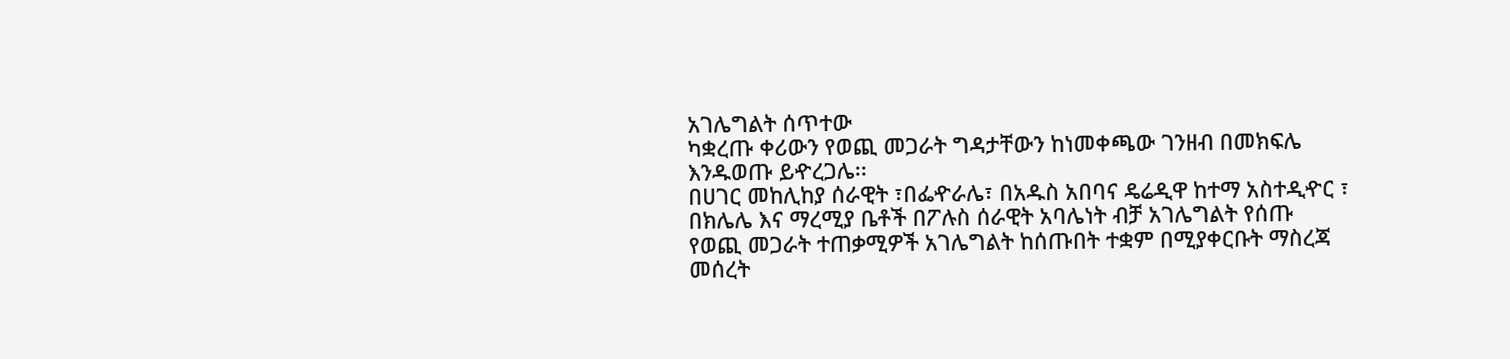አገሌግልት ሰጥተው
ካቋረጡ ቀሪውን የወጪ መጋራት ግዳታቸውን ከነመቀጫው ገንዘብ በመክፍሌ
እንዱወጡ ይዯረጋሌ፡፡
በሀገር መከሊከያ ሰራዊት ፣በፌዯራሌ፣ በአዱስ አበባና ዴሬዲዋ ከተማ አስተዲዯር ፣
በክሌሌ እና ማረሚያ ቤቶች በፖሉስ ሰራዊት አባሌነት ብቻ አገሌግልት የሰጡ
የወጪ መጋራት ተጠቃሚዎች አገሌግልት ከሰጡበት ተቋም በሚያቀርቡት ማስረጃ
መሰረት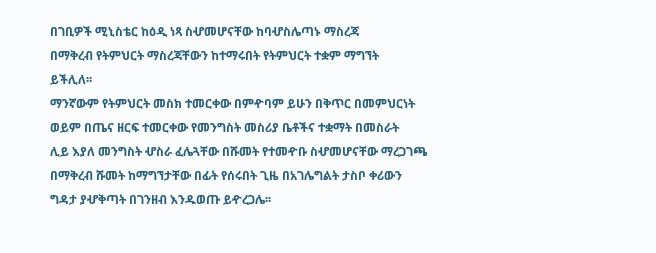በገቢዎች ሚኒስቴር ከዕዲ ነጻ ስሇመሆናቸው ከባሇስሌጣኑ ማስረጃ
በማቅረብ የትምህርት ማስረጃቸውን ከተማሩበት የትምህርት ተቋም ማግኘት
ይችሊለ፡፡
ማንኛውም የትምህርት መስክ ተመርቀው በምዯባም ይሁን በቅጥር በመምህርነት
ወይም በጤና ዘርፍ ተመርቀው የመንግስት መስሪያ ቤቶችና ተቋማት በመስራት
ሊይ እያለ መንግስት ሇስራ ፈሌጓቸው በሹመት የተመዯቡ ስሇመሆናቸው ማረጋገጫ
በማቅረብ ሹመት ከማግኘታቸው በፊት የሰሩበት ጊዜ በአገሌግልት ታስቦ ቀሪውን
ግዳታ ያሇቅጣት በገንዘብ እንዱወጡ ይዯረጋሌ፡፡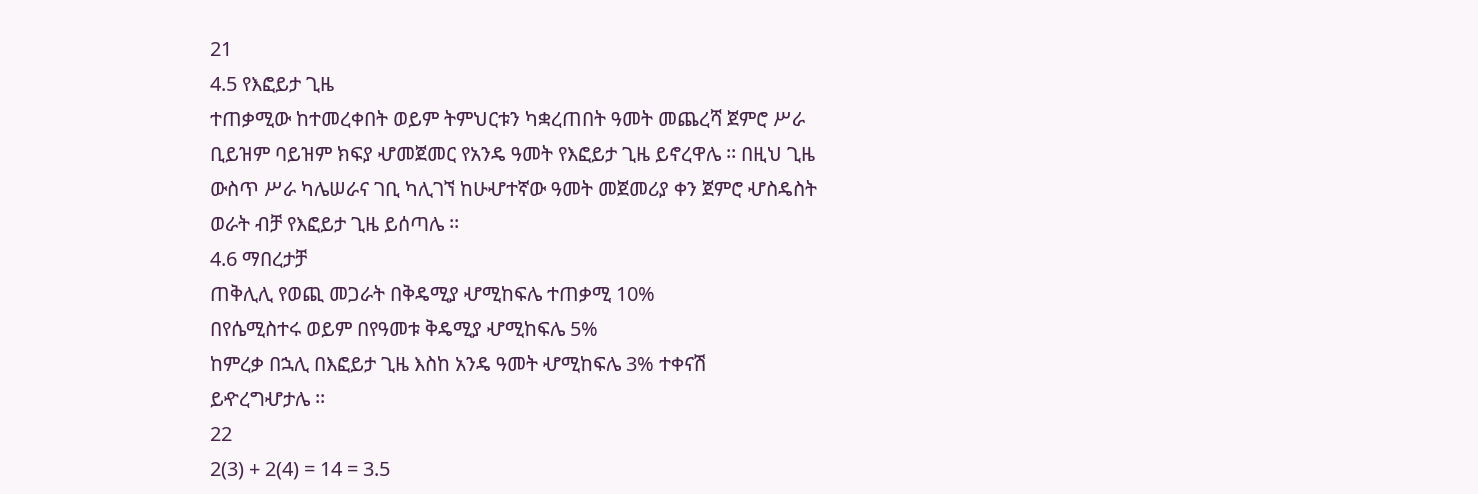21
4.5 የእፎይታ ጊዜ
ተጠቃሚው ከተመረቀበት ወይም ትምህርቱን ካቋረጠበት ዓመት መጨረሻ ጀምሮ ሥራ
ቢይዝም ባይዝም ክፍያ ሇመጀመር የአንዴ ዓመት የእፎይታ ጊዜ ይኖረዋሌ ፡፡ በዚህ ጊዜ
ውስጥ ሥራ ካሌሠራና ገቢ ካሊገኘ ከሁሇተኛው ዓመት መጀመሪያ ቀን ጀምሮ ሇስዴስት
ወራት ብቻ የእፎይታ ጊዜ ይሰጣሌ ፡፡
4.6 ማበረታቻ
ጠቅሊሊ የወጪ መጋራት በቅዴሚያ ሇሚከፍሌ ተጠቃሚ 10%
በየሴሚስተሩ ወይም በየዓመቱ ቅዴሚያ ሇሚከፍሌ 5%
ከምረቃ በኋሊ በእፎይታ ጊዜ እስከ አንዴ ዓመት ሇሚከፍሌ 3% ተቀናሽ
ይዯረግሇታሌ ፡፡
22
2(3) + 2(4) = 14 = 3.5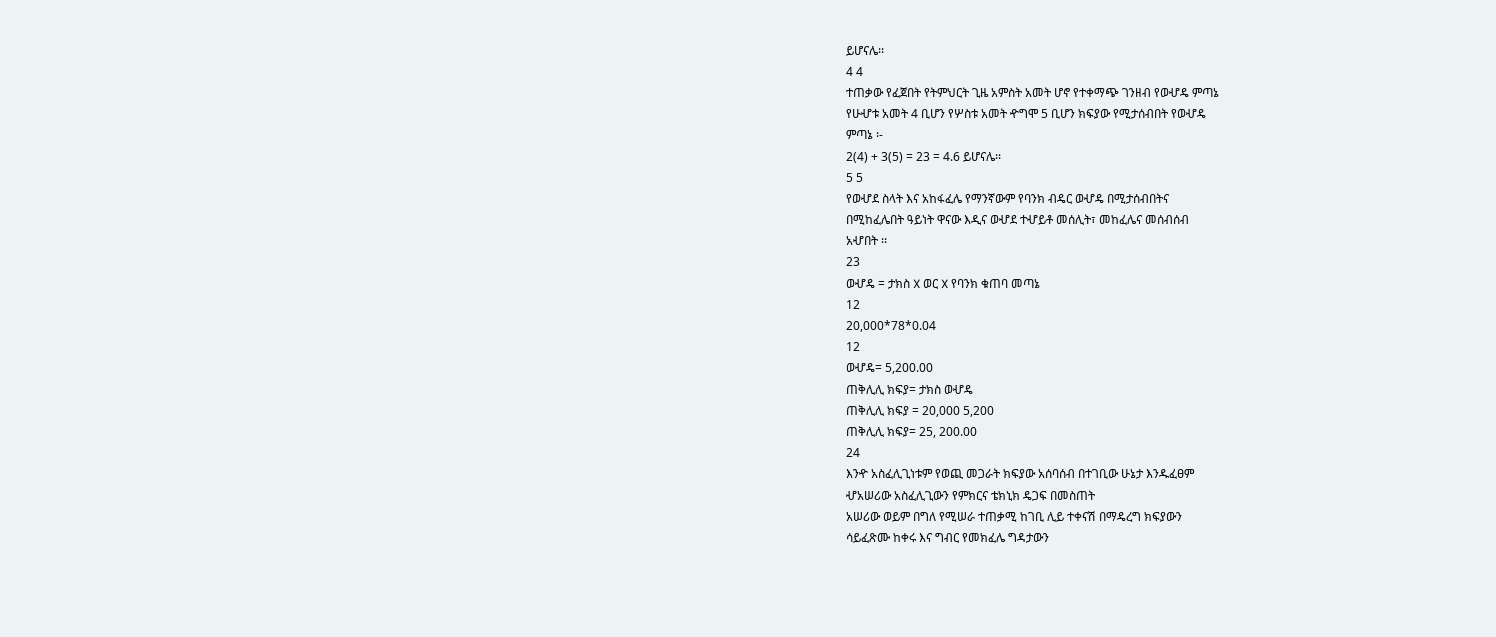ይሆናሌ፡፡
4 4
ተጠቃው የፈጀበት የትምህርት ጊዜ አምስት አመት ሆኖ የተቀማጭ ገንዘብ የወሇዴ ምጣኔ
የሁሇቱ አመት 4 ቢሆን የሦስቱ አመት ዯግሞ 5 ቢሆን ክፍያው የሚታሰብበት የወሇዴ
ምጣኔ ፡-
2(4) + 3(5) = 23 = 4.6 ይሆናሌ፡፡
5 5
የወሇደ ስላት እና አከፋፈሌ የማንኛውም የባንክ ብዴር ወሇዴ በሚታሰብበትና
በሚከፈሌበት ዓይነት ዋናው እዲና ወሇደ ተሇይቶ መሰሊት፣ መከፈሌና መሰብሰብ
አሇበት ፡፡
23
ወሇዴ = ታክስ X ወር X የባንክ ቁጠባ መጣኔ
12
20,000*78*0.04
12
ወሇዴ= 5,200.00
ጠቅሊሊ ክፍያ= ታክስ ወሇዴ
ጠቅሊሊ ክፍያ = 20,000 5,200
ጠቅሊሊ ክፍያ= 25, 200.00
24
እንዯ አስፈሊጊነቱም የወጪ መጋራት ክፍያው አሰባሰብ በተገቢው ሁኔታ እንዱፈፀም
ሇአሠሪው አስፈሊጊውን የምክርና ቴክኒክ ዴጋፍ በመስጠት
አሠሪው ወይም በግለ የሚሠራ ተጠቃሚ ከገቢ ሊይ ተቀናሽ በማዴረግ ክፍያውን
ሳይፈጽሙ ከቀሩ እና ግብር የመክፈሌ ግዳታውን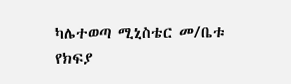ካሌተወጣ ሚኒስቴር መ/ቤቱ
የክፍያ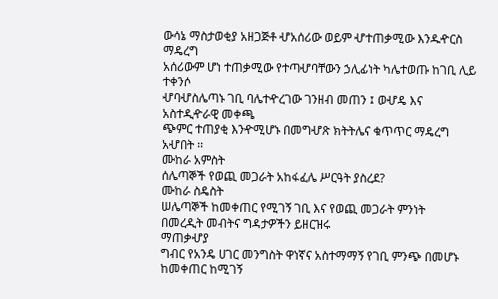ውሳኔ ማስታወቂያ አዘጋጅቶ ሇአሰሪው ወይም ሇተጠቃሚው እንዱዯርስ
ማዴረግ
አሰሪውም ሆነ ተጠቃሚው የተጣሇባቸውን ኃሊፊነት ካሌተወጡ ከገቢ ሊይ ተቀንሶ
ሇባሇስሌጣኑ ገቢ ባሌተዯረገው ገንዘብ መጠን ፤ ወሇዴ እና አስተዲዯራዊ መቀጫ
ጭምር ተጠያቂ እንዯሚሆኑ በመግሇጽ ክትትሌና ቁጥጥር ማዴረግ አሇበት ፡፡
ሙከራ አምስት
ሰሌጣኞች የወጪ መጋራት አከፋፈሌ ሥርዓት ያስረደ?
ሙከራ ስዴስት
ሠሌጣኞች ከመቀጠር የሚገኝ ገቢ እና የወጪ መጋራት ምንነት
በመረዲት መብትና ግዳታዎችን ይዘርዝሩ
ማጠቃሇያ
ግብር የአንዴ ሀገር መንግስት ዋነኛና አስተማማኝ የገቢ ምንጭ በመሆኑ ከመቀጠር ከሚገኝ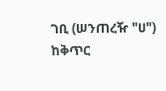ገቢ (ሠንጠረዥ "ሀ") ከቅጥር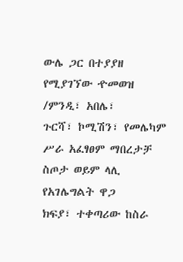ውሌ ጋር በተያያዘ የሚያገኘው ዯመወዝ /ምንዲ፣ አበሌ፣
ጉርሻ፣ ኮሚሽን፣ የመሌካም ሥራ አፈፃፀም ማበረታቻ ስጦታ ወይም ላሊ የአገሌግልት ዋጋ
ክፍያ፣ ተቀጣሪው ከስራ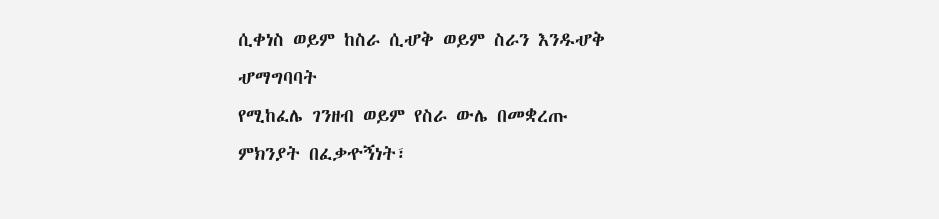ሲቀነስ ወይም ከስራ ሲሇቅ ወይም ስራን እንዱሇቅ ሇማግባባት
የሚከፈሌ ገንዘብ ወይም የስራ ውሌ በመቋረጡ ምክንያት በፈቃዯኝነት፣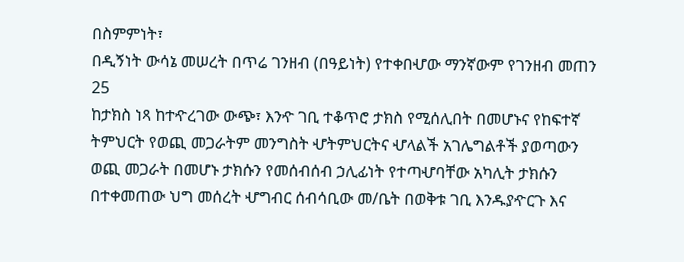በስምምነት፣
በዲኝነት ውሳኔ መሠረት በጥሬ ገንዘብ (በዓይነት) የተቀበሇው ማንኛውም የገንዘብ መጠን
25
ከታክስ ነጻ ከተዯረገው ውጭ፣ እንዯ ገቢ ተቆጥሮ ታክስ የሚሰሊበት በመሆኑና የከፍተኛ
ትምህርት የወጪ መጋራትም መንግስት ሇትምህርትና ሇላልች አገሌግልቶች ያወጣውን
ወጪ መጋራት በመሆኑ ታክሱን የመሰብሰብ ኃሊፊነት የተጣሇባቸው አካሊት ታክሱን
በተቀመጠው ህግ መሰረት ሇግብር ሰብሳቢው መ/ቤት በወቅቱ ገቢ እንዱያዯርጉ እና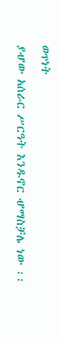ወጥነት
ያሇው አሰራር ሥርዓት እንዱኖር ሇማስቻሌ ነው ፡፡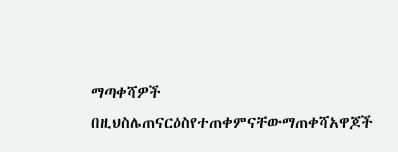ማጣቀሻዎች
በዚህስሌጠናርዕስየተጠቀምናቸውማጠቀሻአዋጆች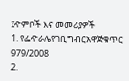፤ዯምቦች እና መመሪያዎች
1. የፌዯራሌየገቢግብርአዋጅቁጥር 979/2008
2.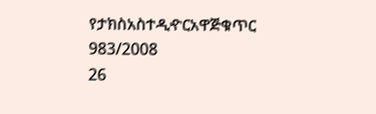የታክስአስተዲዯርአዋጅቁጥር 983/2008
26